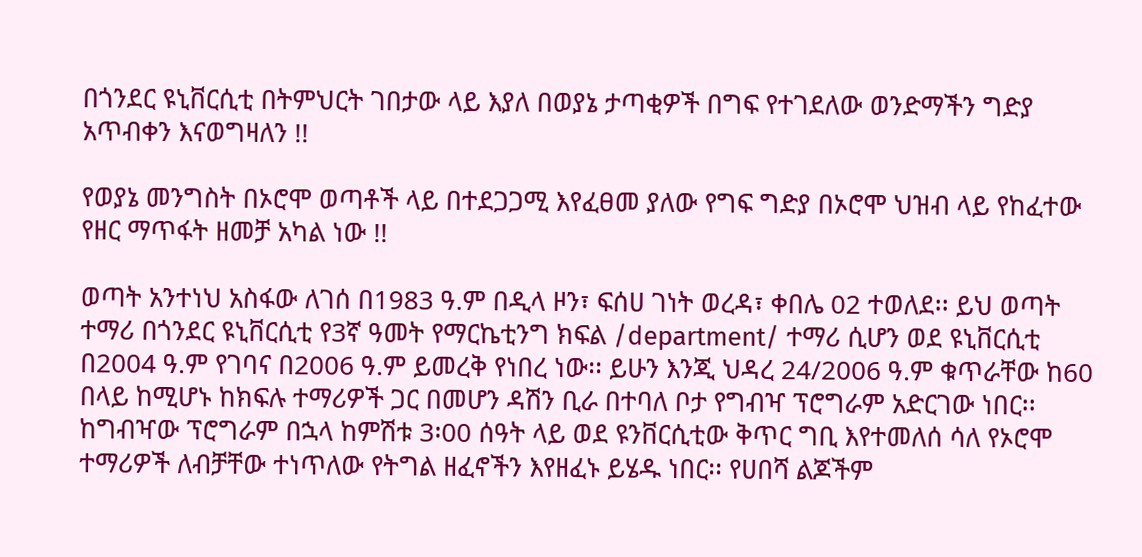በጎንደር ዩኒቨርሲቲ በትምህርት ገበታው ላይ እያለ በወያኔ ታጣቂዎች በግፍ የተገደለው ወንድማችን ግድያ አጥብቀን እናወግዛለን !!

የወያኔ መንግስት በኦሮሞ ወጣቶች ላይ በተደጋጋሚ እየፈፀመ ያለው የግፍ ግድያ በኦሮሞ ህዝብ ላይ የከፈተው የዘር ማጥፋት ዘመቻ አካል ነው !!

ወጣት አንተነህ አስፋው ለገሰ በ1983 ዓ.ም በዲላ ዞን፣ ፍሰሀ ገነት ወረዳ፣ ቀበሌ 02 ተወለደ፡፡ ይህ ወጣት ተማሪ በጎንደር ዩኒቨርሲቲ የ3ኛ ዓመት የማርኬቲንግ ክፍል /department/ ተማሪ ሲሆን ወደ ዩኒቨርሲቲ በ2004 ዓ.ም የገባና በ2006 ዓ.ም ይመረቅ የነበረ ነው፡፡ ይሁን እንጂ ህዳረ 24/2006 ዓ.ም ቁጥራቸው ከ60 በላይ ከሚሆኑ ከክፍሉ ተማሪዎች ጋር በመሆን ዳሽን ቢራ በተባለ ቦታ የግብዣ ፕሮግራም አድርገው ነበር፡፡ ከግብዣው ፕሮግራም በኋላ ከምሽቱ 3፡00 ሰዓት ላይ ወደ ዩንቨርሲቲው ቅጥር ግቢ እየተመለሰ ሳለ የኦሮሞ ተማሪዎች ለብቻቸው ተነጥለው የትግል ዘፈኖችን እየዘፈኑ ይሄዱ ነበር፡፡ የሀበሻ ልጆችም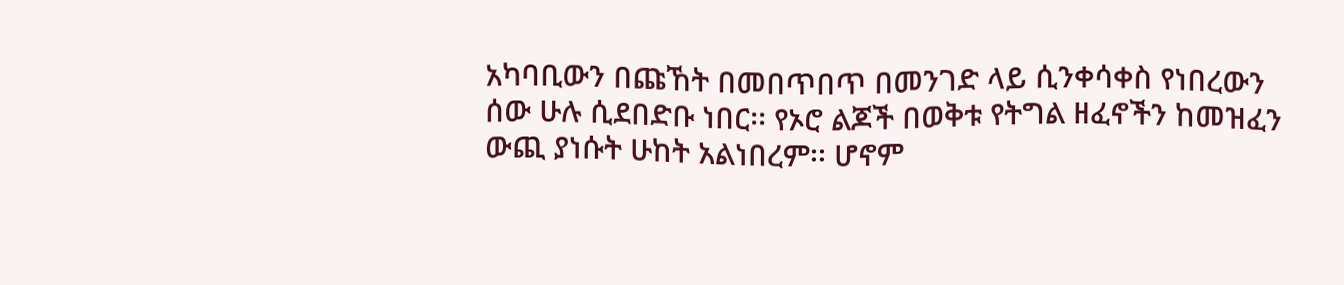አካባቢውን በጩኸት በመበጥበጥ በመንገድ ላይ ሲንቀሳቀስ የነበረውን ሰው ሁሉ ሲደበድቡ ነበር፡፡ የኦሮ ልጆች በወቅቱ የትግል ዘፈኖችን ከመዝፈን ውጪ ያነሱት ሁከት አልነበረም፡፡ ሆኖም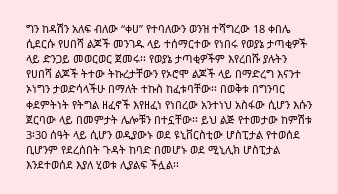ግን ከዳሽን አለፍ ብለው “ቀሀ” የተባለውን ወንዝ ተሻግረው 18 ቀበሌ ሲደርሱ የሀበሻ ልጆች መንገዱ ላይ ተሰማርተው የነበሩ የወያኔ ታጣቂዎች ላይ ድንጋይ መወርወር ጀመሩ፡፡ የወያኔ ታጣቂዎችም እየረበሹ ያሉትን የሀበሻ ልጆች ትተው ትኩረታቸውን የኦሮሞ ልጆች ላይ በማድረግ እናንተ ኦነግን ታወድሳላችሁ በማለት ተኩስ ከፈቱባቸው፡፡ በወቅቱ በግንባር ቀደምትነት የትግል ዘፈኖች እየዘፈነ የነበረው አንተነህ አስፋው ሲሆን እሱን ጀርባው ላይ በመምታት ሌሎቹን በተኗቸው፡፡ ይህ ልጅ የተመታው ከምሽቱ 3፡30 ሰዓት ላይ ሲሆን ወዲያውኑ ወደ ዩኒቨርስቲው ሆስፒታል የተወሰደ ቢሆንም የደረሰበት ጉዳት ከባድ በመሆኑ ወደ ሚኒሊክ ሆስፒታል እንደተወሰደ እያለ ሂወቱ ሊያልፍ ችሏል፡፡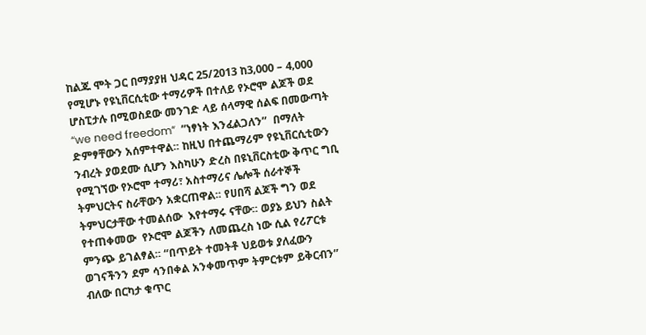ከልጁ ሞት ጋር በማያያዘ ህዳር 25/2013 ከ3,000 – 4,000 የሚሆኑ የዩኒቨርሲቲው ተማሪዎች በተለይ የኦሮሞ ልጆች ወደ ሆስፒታሉ በሚወስደው መንገድ ላይ ሰላማዊ ሰልፍ በመውጣት “we need freedom”  ”ነፃነት እንፈልጋለን”  በማለት ድምፃቸውን አሰምተዋል፡፡ ከዚህ በተጨማሪም የዩኒቨርሲቲውን ንብረት ያወደሙ ሲሆን እስካሁን ድረስ በዩኒቨርስቲው ቅጥር ግቢ የሚገኘው የኦሮሞ ተማሪ፣ አስተማሪና ሌሎች ሰራተኞች ትምህርትና ስራቸውን አቋርጠዋል፡፡ የሀበሻ ልጆች ግን ወደ ትምህርታቸው ተመልሰው  እየተማሩ ናቸው፡፡ ወያኔ ይህን ስልት የተጠቀመው  የኦሮሞ ልጆችን ለመጨረስ ነው ሲል የሪፖርቱ ምንጭ ይገልፃል፡፡ “በጥይት ተመትቶ ህይወቱ ያለፈውን ወገናችንን ደም ሳንበቀል አንቀመጥም ትምርቱም ይቅርብን” ብለው በርካታ ቁጥር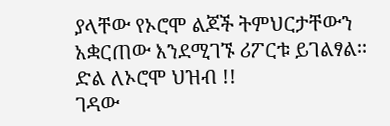ያላቸው የኦሮሞ ልጆች ትምህርታቸውን አቋርጠው እንደሚገኙ ሪፖርቱ ይገልፃል፡፡
ድል ለኦሮሞ ህዝብ !!
ገዳው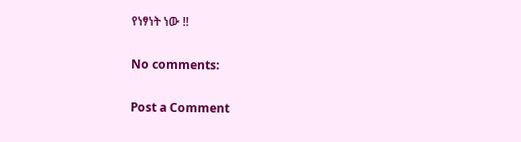የነፃነት ነው !!

No comments:

Post a Comment